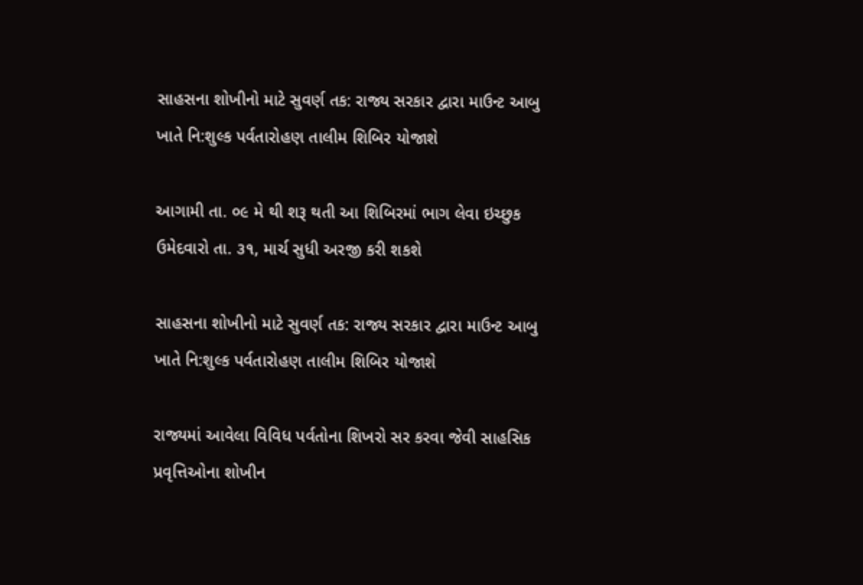સાહસના શોખીનો માટે સુવર્ણ તક: રાજ્ય સરકાર દ્વારા માઉન્ટ આબુ ખાતે નિ:શુલ્ક પર્વતારોહણ તાલીમ શિબિર યોજાશે

આગામી તા. ૦૯ મે થી શરૂ થતી આ શિબિરમાં ભાગ લેવા ઇચ્છુક ઉમેદવારો તા. ૩૧, માર્ચ સુધી અરજી કરી શકશે

સાહસના શોખીનો માટે સુવર્ણ તક: રાજ્ય સરકાર દ્વારા માઉન્ટ આબુ ખાતે નિ:શુલ્ક પર્વતારોહણ તાલીમ શિબિર યોજાશે

રાજ્યમાં આવેલા વિવિધ પર્વતોના શિખરો સર કરવા જેવી સાહસિક પ્રવૃત્તિઓના શોખીન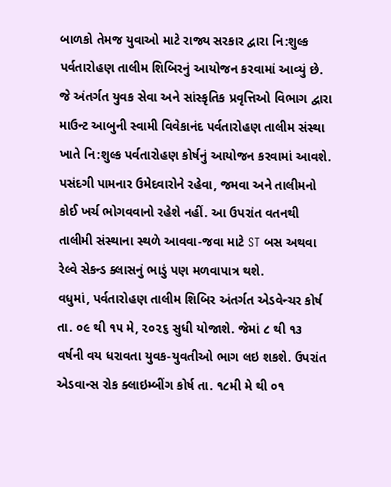બાળકો તેમજ યુવાઓ માટે રાજ્ય સરકાર દ્વારા નિ:શુલ્ક પર્વતારોહણ તાલીમ શિબિરનું આયોજન કરવામાં આવ્યું છે. જે અંતર્ગત યુવક સેવા અને સાંસ્કૃતિક પ્રવૃત્તિઓ વિભાગ દ્વારા માઉન્ટ આબુની સ્વામી વિવેકાનંદ પર્વતારોહણ તાલીમ સંસ્થા ખાતે નિ:શુલ્ક પર્વતારોહણ કોર્ષનું આયોજન કરવામાં આવશે. પસંદગી પામનાર ઉમેદવારોને રહેવા, જમવા અને તાલીમનો કોઈ ખર્ચ ભોગવવાનો રહેશે નહીં. આ ઉપરાંત વતનથી તાલીમી સંસ્થાના સ્થળે આવવા-જવા માટે ST બસ અથવા રેલ્વે સેકન્ડ ક્લાસનું ભાડું પણ મળવાપાત્ર થશે.
વધુમાં, પર્વતારોહણ તાલીમ શિબિર અંતર્ગત એડવેન્ચર કોર્ષ તા. ૦૯ થી ૧૫ મે, ૨૦૨૬ સુધી યોજાશે. જેમાં ૮ થી ૧૩ વર્ષની વય ધરાવતા યુવક-યુવતીઓ ભાગ લઇ શકશે. ઉપરાંત એડવાન્સ રોક ક્લાઇમ્બીંગ કોર્ષ તા. ૧૮મી મે થી ૦૧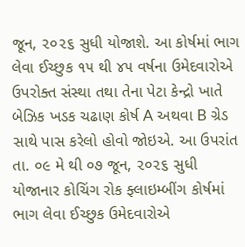જૂન, ૨૦૨૬ સુધી યોજાશે. આ કોર્ષમાં ભાગ લેવા ઈચ્છુક ૧૫ થી ૪૫ વર્ષના ઉમેદવારોએ ઉપરોક્ત સંસ્થા તથા તેના પેટા કેન્દ્રો ખાતે બેઝિક ખડક ચઢાણ કોર્ષ A અથવા B ગ્રેડ સાથે પાસ કરેલો હોવો જોઇએ. આ ઉપરાંત તા. ૦૯ મે થી ૦૭ જૂન, ૨૦૨૬ સુધી યોજાનાર કોચિંગ રોક ફ્લાઇમ્બીંગ કોર્ષમાં ભાગ લેવા ઈચ્છુક ઉમેદવારોએ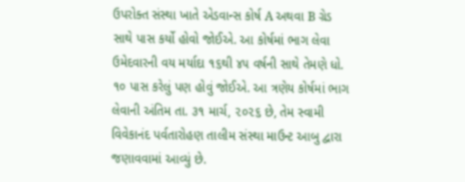ઉપરોક્ત સંસ્થા ખાતે એડવાન્સ કોર્ષ A અથવા B ગ્રેડ સાથે પાસ કર્યો હોવો જોઈએ. આ કોર્ષમાં ભાગ લેવા ઉમેદવારની વય મર્યાદા ૧૬થી ૪૫ વર્ષની સાથે તેમણે ધો. ૧૦ પાસ કરેલું પણ હોવું જોઈએ. આ ત્રણેય કોર્ષમાં ભાગ લેવાની અંતિમ તા. ૩૧ માર્ચ, ૨૦૨૬ છે, તેમ સ્વામી વિવેકાનંદ પર્વતારોહણ તાલીમ સંસ્થા માઉન્ટ આબુ દ્વારા જણાવવામાં આવ્યું છે.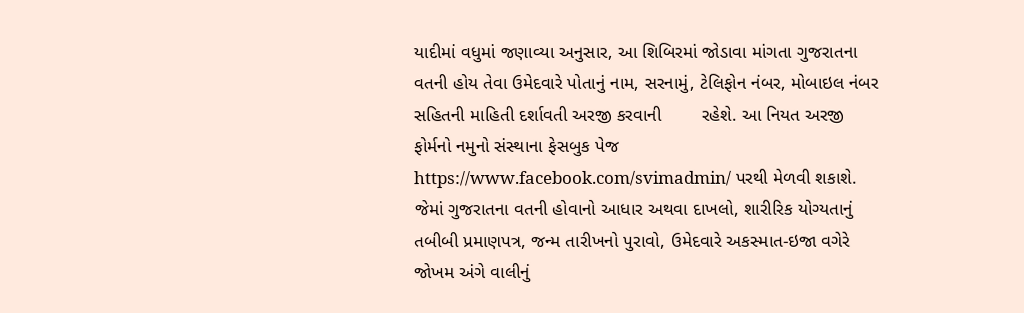યાદીમાં વધુમાં જણાવ્યા અનુસાર, આ શિબિરમાં જોડાવા માંગતા ગુજરાતના વતની હોય તેવા ઉમેદવારે પોતાનું નામ, સરનામું, ટેલિફોન નંબર, મોબાઇલ નંબર સહિતની માહિતી દર્શાવતી અરજી કરવાની        રહેશે. આ નિયત અરજી ફોર્મનો નમુનો સંસ્થાના ફેસબુક પેજ https://www.facebook.com/svimadmin/ પરથી મેળવી શકાશે. જેમાં ગુજરાતના વતની હોવાનો આધાર અથવા દાખલો, શારીરિક યોગ્યતાનું તબીબી પ્રમાણપત્ર, જન્મ તારીખનો પુરાવો, ઉમેદવારે અકસ્માત-ઇજા વગેરે જોખમ અંગે વાલીનું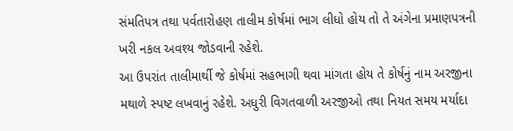સંમતિપત્ર તથા પર્વતારોહણ તાલીમ કોર્ષમાં ભાગ લીધો હોય તો તે અંગેના પ્રમાણપત્રની ખરી નકલ અવશ્ય જોડવાની રહેશે.
આ ઉપરાંત તાલીમાર્થી જે કોર્ષમાં સહભાગી થવા માંગતા હોય તે કોર્ષનું નામ અરજીના મથાળે સ્પષ્ટ લખવાનું રહેશે. અધુરી વિગતવાળી અરજીઓ તથા નિયત સમય મર્યાદા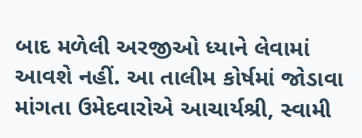બાદ મળેલી અરજીઓ ધ્યાને લેવામાં આવશે નહીં. આ તાલીમ કોર્ષમાં જોડાવા માંગતા ઉમેદવારોએ આચાર્યશ્રી, સ્વામી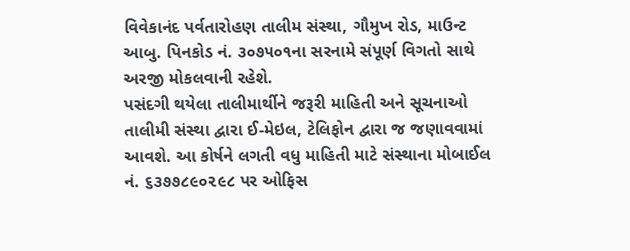વિવેકાનંદ પર્વતારોહણ તાલીમ સંસ્થા, ગૌમુખ રોડ, માઉન્ટ આબુ. પિનકોડ નં. ૩૦૭૫૦૧ના સરનામે સંપૂર્ણ વિગતો સાથે અરજી મોકલવાની રહેશે.
પસંદગી થયેલા તાલીમાર્થીને જરૂરી માહિતી અને સૂચનાઓ તાલીમી સંસ્થા દ્વારા ઈ-મેઇલ, ટેલિફોન દ્વારા જ જણાવવામાં આવશે. આ કોર્ષને લગતી વધુ માહિતી માટે સંસ્થાના મોબાઈલ નં. ૬૩૭૭૮૯૦૨૯૮ પર ઓફિસ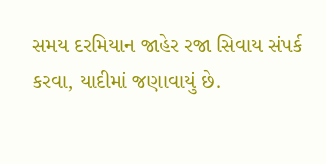સમય દરમિયાન જાહેર રજા સિવાય સંપર્ક કરવા, યાદીમાં જણાવાયું છે.